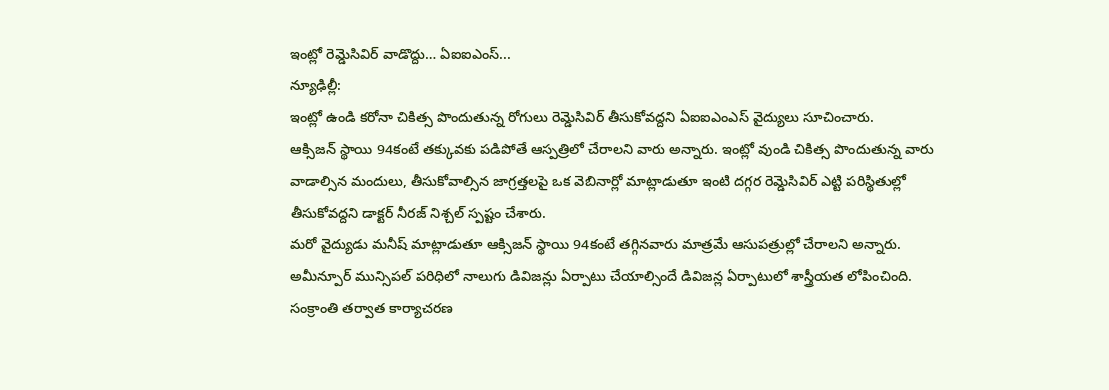ఇంట్లో రెమ్డెసివిర్ వాడొద్దు… ఏఐఐఎంస్...
న్యూఢిల్లీ:
ఇంట్లో ఉండి కరోనా చికిత్స పొందుతున్న రోగులు రెమ్డెసివిర్ తీసుకోవద్దని ఏఐఐఎంఎస్ వైద్యులు సూచించారు.
ఆక్సిజన్ స్థాయి 94కంటే తక్కువకు పడిపోతే ఆస్పత్రిలో చేరాలని వారు అన్నారు. ఇంట్లో వుండి చికిత్స పొందుతున్న వారు వాడాల్సిన మందులు, తీసుకోవాల్సిన జాగ్రత్తలపై ఒక వెబినార్లో మాట్లాడుతూ ఇంటి దగ్గర రెమ్డెసివిర్ ఎట్టి పరిస్థితుల్లో తీసుకోవద్దని డాక్టర్ నీరజ్ నిశ్చల్ స్పష్టం చేశారు.
మరో వైద్యుడు మనీష్ మాట్లాడుతూ ఆక్సిజన్ స్థాయి 94కంటే తగ్గినవారు మాత్రమే ఆసుపత్రుల్లో చేరాలని అన్నారు.
అమీన్పూర్ మున్సిపల్ పరిధిలో నాలుగు డివిజన్లు ఏర్పాటు చేయాల్సిందే డివిజన్ల ఏర్పాటులో శాస్త్రీయత లోపించింది. సంక్రాంతి తర్వాత కార్యాచరణ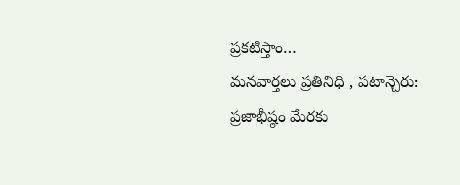ప్రకటిస్తాం…
మనవార్తలు ప్రతినిధి , పటాన్చెరు: ప్రజాభీష్ఠం మేరకు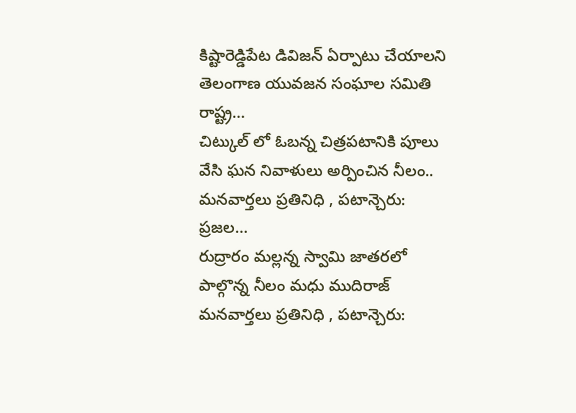కిష్టారెడ్డిపేట డివిజన్ ఏర్పాటు చేయాలని తెలంగాణ యువజన సంఘాల సమితి రాష్ట్ర…
చిట్కుల్ లో ఓబన్న చిత్రపటానికి పూలు వేసి ఘన నివాళులు అర్పించిన నీలం.. మనవార్తలు ప్రతినిధి , పటాన్చెరు: ప్రజల…
రుద్రారం మల్లన్న స్వామి జాతరలో పాల్గొన్న నీలం మధు ముదిరాజ్ మనవార్తలు ప్రతినిధి , పటాన్చెరు: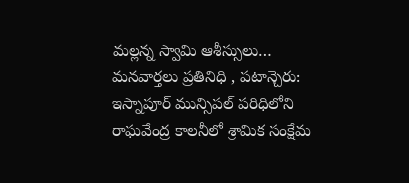మల్లన్న స్వామి ఆశీస్సులు…
మనవార్తలు ప్రతినిధి , పటాన్చెరు: ఇస్నాపూర్ మున్సిపల్ పరిధిలోని రాఘవేంద్ర కాలనీలో శ్రామిక సంక్షేమ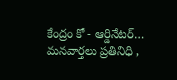కేంద్రం కో - ఆర్డినేటర్…
మనవార్తలు ప్రతినిధి ,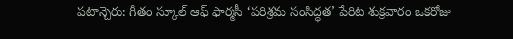పటాన్చెరు: గీతం స్కూల్ ఆఫ్ ఫార్మసీ ‘పరిశ్రమ సంసిద్ధత’ పేరిట శుక్రవారం ఒకరోజు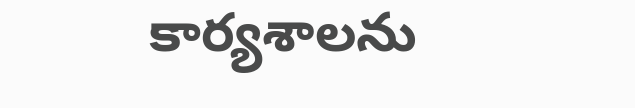కార్యశాలను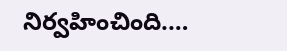నిర్వహించింది.…